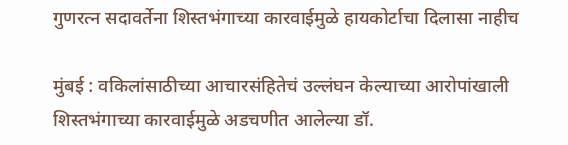गुणरत्न सदावर्तेना शिस्तभंगाच्या कारवाईमुळे हायकोर्टाचा दिलासा नाहीच

मुंबई : वकिलांसाठीच्या आचारसंहितेचं उल्लंघन केल्याच्या आरोपांखाली शिस्तभंगाच्या कारवाईमुळे अडचणीत आलेल्या डॉ.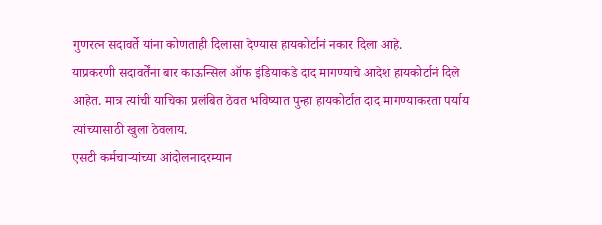गुणरत्न सदावर्ते यांना कोणताही दिलासा देण्यास हायकोर्टानं नकार दिला आहे.
याप्रकरणी सदावर्तेंना बार काऊन्सिल ऑफ इंडियाकडे दाद मागण्याचे आदेश हायकोर्टानं दिले आहेत. मात्र त्यांची याचिका प्रलंबित ठेवत भविष्यात पुन्हा हायकोर्टात दाद मागण्याकरता पर्याय त्यांच्यासाठी खुला ठेवलाय.
एसटी कर्मचाऱ्यांच्या आंदोलनादरम्यान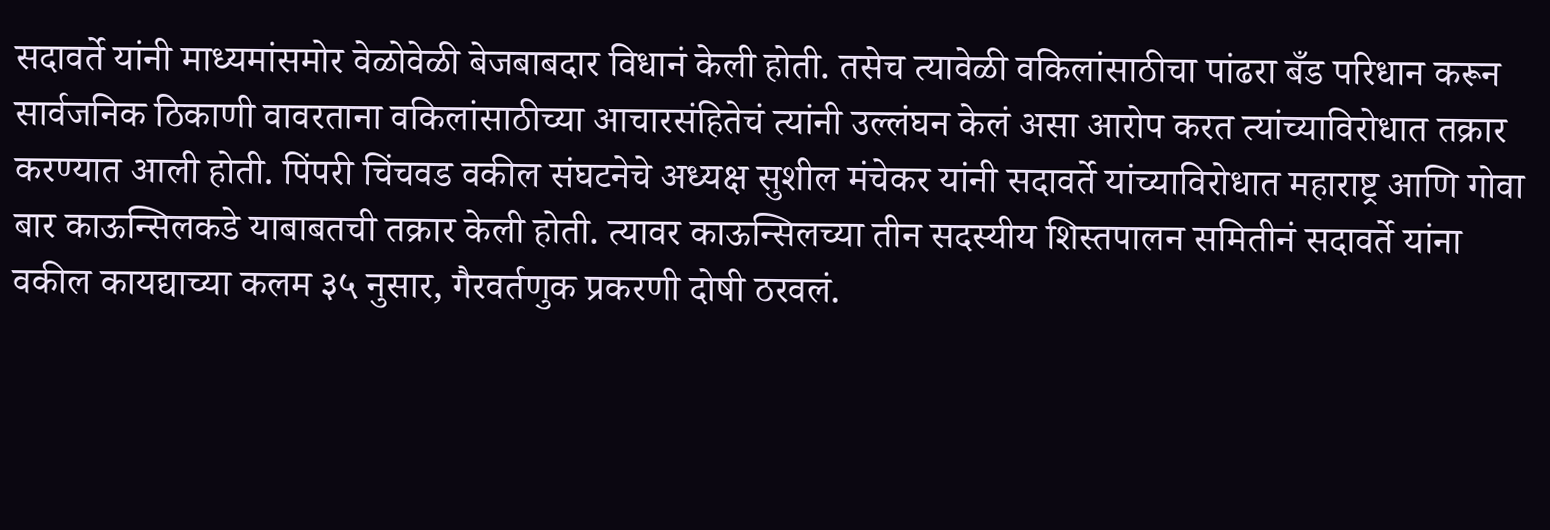सदावर्ते यांनी माध्यमांसमोर वेळोवेळी बेजबाबदार विधानं केली होती. तसेच त्यावेळी वकिलांसाठीचा पांढरा बँड परिधान करून सार्वजनिक ठिकाणी वावरताना वकिलांसाठीच्या आचारसंहितेचं त्यांनी उल्लंघन केलं असा आरोप करत त्यांच्याविरोधात तक्रार करण्यात आली होती. पिंपरी चिंचवड वकील संघटनेचे अध्यक्ष सुशील मंचेकर यांनी सदावर्ते यांच्याविरोधात महाराष्ट्र आणि गोवा बार काऊन्सिलकडे याबाबतची तक्रार केली होती. त्यावर काऊन्सिलच्या तीन सदस्यीय शिस्तपालन समितीनं सदावर्ते यांना वकील कायद्याच्या कलम ३५ नुसार, गैरवर्तणुक प्रकरणी दोषी ठरवलं.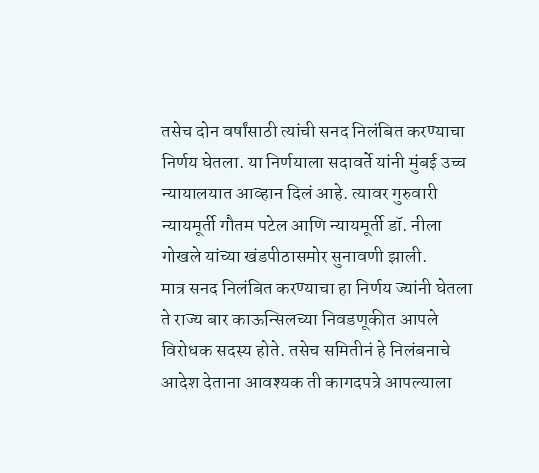तसेच दोन वर्षांसाठी त्यांची सनद निलंबित करण्याचा निर्णय घेतला. या निर्णयाला सदावर्ते यांनी मुंबई उच्च न्यायालयात आव्हान दिलं आहे. त्यावर गुरुवारी न्यायमूर्ती गौतम पटेल आणि न्यायमूर्ती डॉ. नीला गोखले यांच्या खंडपीठासमोर सुनावणी झाली.
मात्र सनद निलंबित करण्याचा हा निर्णय ज्यांनी घेतला ते राज्य बार काऊन्सिलच्या निवडणूकीत आपले विरोधक सदस्य होते. तसेच समितीनं हे निलंबनाचे आदेश देताना आवश्यक ती कागदपत्रे आपल्याला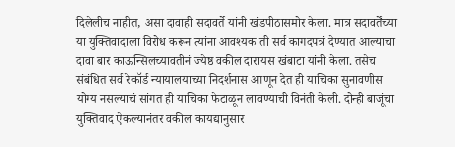दिलेलीच नाहीत, असा दावाही सदावर्ते यांनी खंडपीठासमोर केला. मात्र सदावर्तेंच्या या युक्तिवादाला विरोध करून त्यांना आवश्यक ती सर्व कागदपत्रं देण्यात आल्याचा दावा बार काऊन्सिलच्यावतीनं ज्येष्ठ वकील दारायस खंबाटा यांनी केला. तसेच संबंधित सर्व रेकॉर्ड न्यायालयाच्या निदर्शनास आणून देत ही याचिका सुनावणीस योग्य नसल्याचं सांगत ही याचिका फेटाळून लावण्याची विनंती केली. दोन्ही बाजूंचा युक्तिवाद ऐकल्यानंतर वकील कायद्यानुसार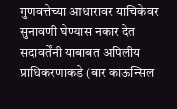गुणवत्तेच्या आधारावर याचिकेवर सुनावणी घेण्यास नकार देत सदावर्तेंनी याबाबत अपिलीय प्राधिकरणाकडे (बार काऊन्सिल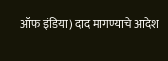ऑफ इंडिया) दाद मागण्याचे आदेश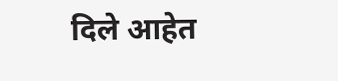दिले आहेत